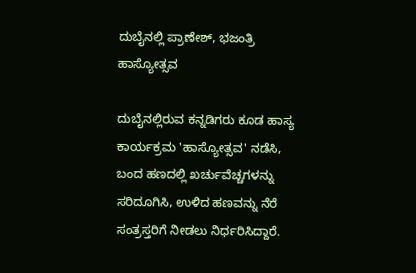ದುಬೈನಲ್ಲಿ ಪ್ರಾಣೇಶ್, ಭಜಂತ್ರಿ ಹಾಸ್ಯೋತ್ಸವ

ದುಬೈನಲ್ಲಿರುವ ಕನ್ನಡಿಗರು ಕೂಡ ಹಾಸ್ಯ ಕಾರ್ಯಕ್ರಮ 'ಹಾಸ್ಯೋತ್ಸವ' ನಡೆಸಿ, ಬಂದ ಹಣದಲ್ಲಿ ಖರ್ಚುವೆಚ್ಚಗಳನ್ನು ಸರಿದೂಗಿಸಿ, ಉಳಿದ ಹಣವನ್ನು ನೆರೆ ಸಂತ್ರಸ್ತರಿಗೆ ನೀಡಲು ನಿರ್ಧರಿಸಿದ್ದಾರೆ.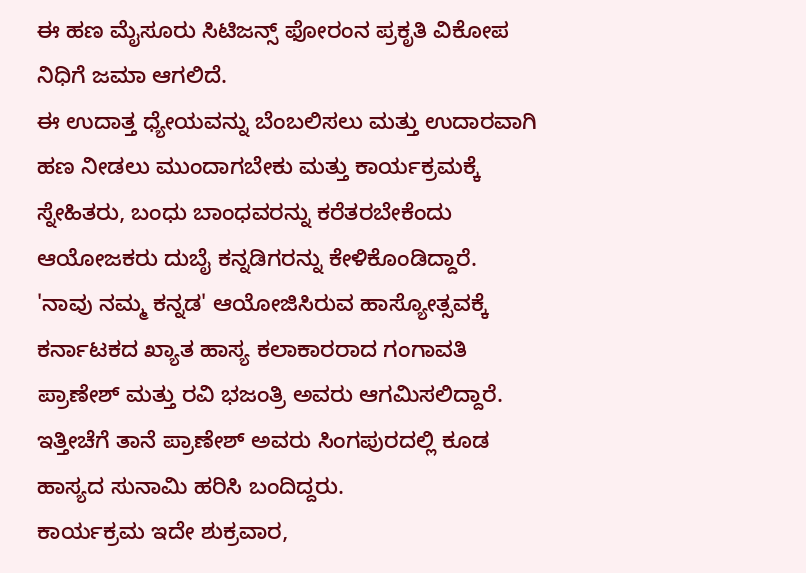ಈ ಹಣ ಮೈಸೂರು ಸಿಟಿಜನ್ಸ್ ಫೋರಂನ ಪ್ರಕೃತಿ ವಿಕೋಪ ನಿಧಿಗೆ ಜಮಾ ಆಗಲಿದೆ.
ಈ ಉದಾತ್ತ ಧ್ಯೇಯವನ್ನು ಬೆಂಬಲಿಸಲು ಮತ್ತು ಉದಾರವಾಗಿ ಹಣ ನೀಡಲು ಮುಂದಾಗಬೇಕು ಮತ್ತು ಕಾರ್ಯಕ್ರಮಕ್ಕೆ ಸ್ನೇಹಿತರು, ಬಂಧು ಬಾಂಧವರನ್ನು ಕರೆತರಬೇಕೆಂದು ಆಯೋಜಕರು ದುಬೈ ಕನ್ನಡಿಗರನ್ನು ಕೇಳಿಕೊಂಡಿದ್ದಾರೆ.
'ನಾವು ನಮ್ಮ ಕನ್ನಡ' ಆಯೋಜಿಸಿರುವ ಹಾಸ್ಯೋತ್ಸವಕ್ಕೆ ಕರ್ನಾಟಕದ ಖ್ಯಾತ ಹಾಸ್ಯ ಕಲಾಕಾರರಾದ ಗಂಗಾವತಿ ಪ್ರಾಣೇಶ್ ಮತ್ತು ರವಿ ಭಜಂತ್ರಿ ಅವರು ಆಗಮಿಸಲಿದ್ದಾರೆ. ಇತ್ತೀಚೆಗೆ ತಾನೆ ಪ್ರಾಣೇಶ್ ಅವರು ಸಿಂಗಪುರದಲ್ಲಿ ಕೂಡ ಹಾಸ್ಯದ ಸುನಾಮಿ ಹರಿಸಿ ಬಂದಿದ್ದರು.
ಕಾರ್ಯಕ್ರಮ ಇದೇ ಶುಕ್ರವಾರ,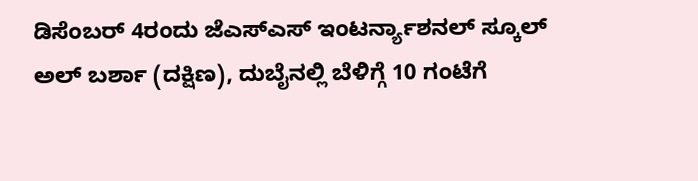ಡಿಸೆಂಬರ್ 4ರಂದು ಜೆಎಸ್ಎಸ್ ಇಂಟರ್ನ್ಯಾಶನಲ್ ಸ್ಕೂಲ್ ಅಲ್ ಬರ್ಶಾ (ದಕ್ಷಿಣ), ದುಬೈನಲ್ಲಿ ಬೆಳಿಗ್ಗೆ 10 ಗಂಟೆಗೆ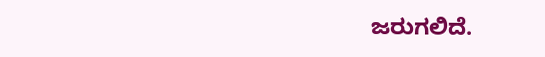ಜರುಗಲಿದೆ.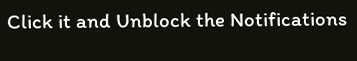Click it and Unblock the Notifications